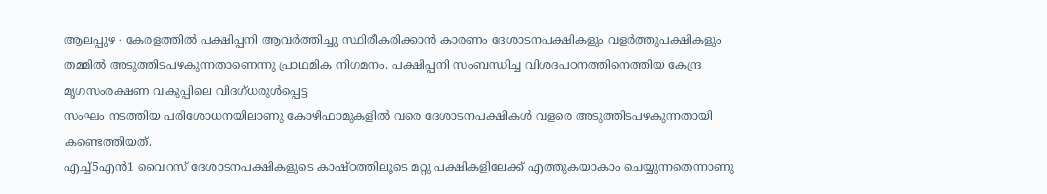ആലപ്പുഴ ∙ കേരളത്തിൽ പക്ഷിപ്പനി ആവർത്തിച്ചു സ്ഥിരീകരിക്കാൻ കാരണം ദേശാടനപക്ഷികളും വളർത്തുപക്ഷികളും തമ്മിൽ അടുത്തിടപഴകുന്നതാണെന്നു പ്രാഥമിക നിഗമനം. പക്ഷിപ്പനി സംബന്ധിച്ച വിശദപഠനത്തിനെത്തിയ കേന്ദ്ര മൃഗസംരക്ഷണ വകുപ്പിലെ വിദഗ്ധരുൾപ്പെട്ട
സംഘം നടത്തിയ പരിശോധനയിലാണു കോഴിഫാമുകളിൽ വരെ ദേശാടനപക്ഷികൾ വളരെ അടുത്തിടപഴകുന്നതായി കണ്ടെത്തിയത്.
എച്ച്5എൻ1 വൈറസ് ദേശാടനപക്ഷികളുടെ കാഷ്ഠത്തിലൂടെ മറ്റു പക്ഷികളിലേക്ക് എത്തുകയാകാം ചെയ്യുന്നതെന്നാണു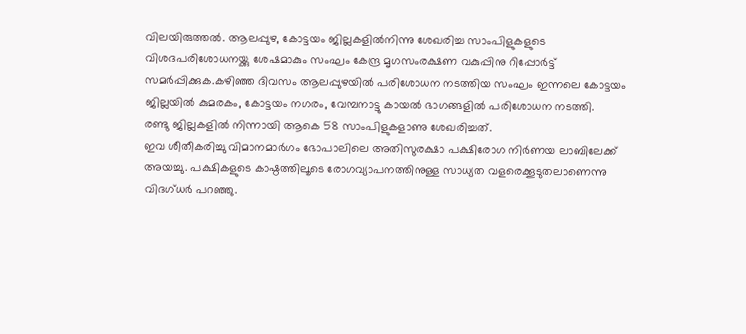വിലയിരുത്തൽ. ആലപ്പുഴ, കോട്ടയം ജില്ലകളിൽനിന്നു ശേഖരിച്ച സാംപിളുകളുടെ വിശദപരിശോധനയ്ക്കു ശേഷമാകും സംഘം കേന്ദ്ര മൃഗസംരക്ഷണ വകുപ്പിനു റിപ്പോർട്ട് സമർപ്പിക്കുക.കഴിഞ്ഞ ദിവസം ആലപ്പുഴയിൽ പരിശോധന നടത്തിയ സംഘം ഇന്നലെ കോട്ടയം ജില്ലയിൽ കുമരകം, കോട്ടയം നഗരം, വേമ്പനാട്ടു കായൽ ഭാഗങ്ങളിൽ പരിശോധന നടത്തി.
രണ്ടു ജില്ലകളിൽ നിന്നായി ആകെ 58 സാംപിളുകളാണു ശേഖരിച്ചത്.
ഇവ ശീതീകരിച്ചു വിമാനമാർഗം ഭോപാലിലെ അതിസുരക്ഷാ പക്ഷിരോഗ നിർണയ ലാബിലേക്ക് അയച്ചു. പക്ഷികളുടെ കാഷ്ഠത്തിലൂടെ രോഗവ്യാപനത്തിനുള്ള സാധ്യത വളരെക്കൂടുതലാണെന്നു വിദഗ്ധർ പറഞ്ഞു.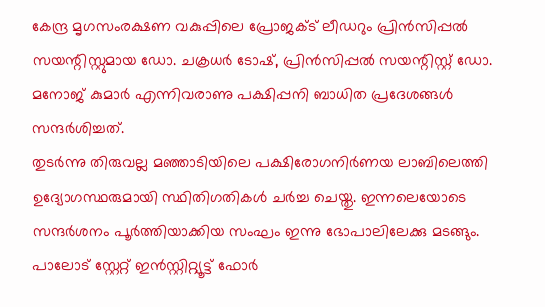കേന്ദ്ര മൃഗസംരക്ഷണ വകുപ്പിലെ പ്രോജക്ട് ലീഡറും പ്രിൻസിപ്പൽ സയന്റിസ്റ്റുമായ ഡോ. ചക്രധർ ടോഷ്, പ്രിൻസിപ്പൽ സയന്റിസ്റ്റ് ഡോ.
മനോജ് കുമാർ എന്നിവരാണു പക്ഷിപ്പനി ബാധിത പ്രദേശങ്ങൾ സന്ദർശിച്ചത്.
തുടർന്നു തിരുവല്ല മഞ്ഞാടിയിലെ പക്ഷിരോഗനിർണയ ലാബിലെത്തി ഉദ്യോഗസ്ഥരുമായി സ്ഥിതിഗതികൾ ചർച്ച ചെയ്തു. ഇന്നലെയോടെ സന്ദർശനം പൂർത്തിയാക്കിയ സംഘം ഇന്നു ഭോപാലിലേക്കു മടങ്ങും.
പാലോട് സ്റ്റേറ്റ് ഇൻസ്റ്റിറ്റ്യൂട്ട് ഫോർ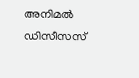അനിമൽ ഡിസീസസ്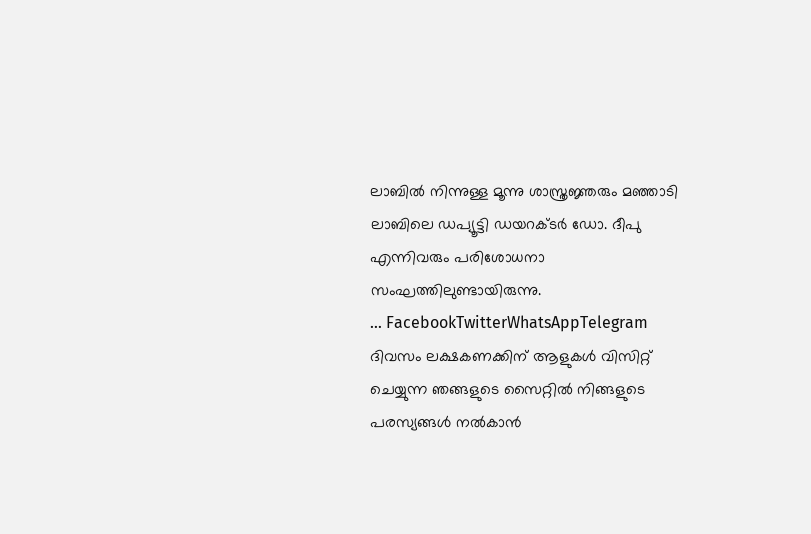ലാബിൽ നിന്നുള്ള മൂന്നു ശാസ്ത്രജ്ഞരും മഞ്ഞാടി ലാബിലെ ഡപ്യൂട്ടി ഡയറക്ടർ ഡോ. ദീപു എന്നിവരും പരിശോധനാ സംഘത്തിലുണ്ടായിരുന്നു.
… FacebookTwitterWhatsAppTelegram
ദിവസം ലക്ഷകണക്കിന് ആളുകൾ വിസിറ്റ് ചെയ്യുന്ന ഞങ്ങളുടെ സൈറ്റിൽ നിങ്ങളുടെ പരസ്യങ്ങൾ നൽകാൻ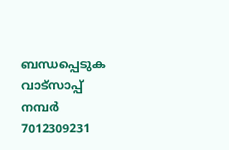ബന്ധപ്പെടുക വാട്സാപ്പ് നമ്പർ 7012309231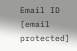Email ID [email protected]